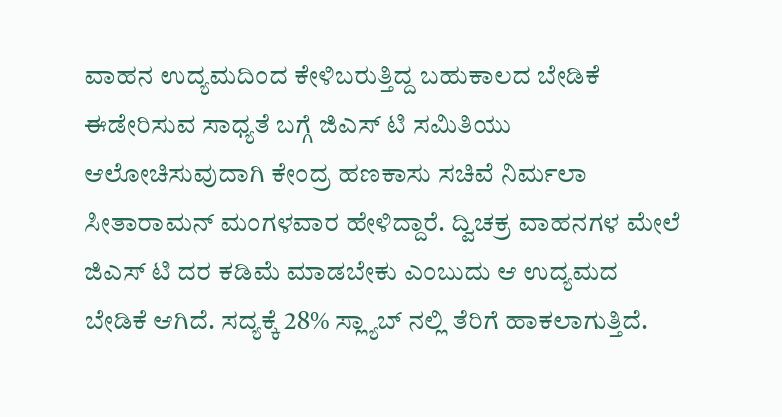ವಾಹನ ಉದ್ಯಮದಿಂದ ಕೇಳಿಬರುತ್ತಿದ್ದ ಬಹುಕಾಲದ ಬೇಡಿಕೆ ಈಡೇರಿಸುವ ಸಾಧ್ಯತೆ ಬಗ್ಗೆ ಜಿಎಸ್ ಟಿ ಸಮಿತಿಯು ಆಲೋಚಿಸುವುದಾಗಿ ಕೇಂದ್ರ ಹಣಕಾಸು ಸಚಿವೆ ನಿರ್ಮಲಾ ಸೀತಾರಾಮನ್ ಮಂಗಳವಾರ ಹೇಳಿದ್ದಾರೆ. ದ್ವಿಚಕ್ರ ವಾಹನಗಳ ಮೇಲೆ ಜಿಎಸ್ ಟಿ ದರ ಕಡಿಮೆ ಮಾಡಬೇಕು ಎಂಬುದು ಆ ಉದ್ಯಮದ ಬೇಡಿಕೆ ಆಗಿದೆ. ಸದ್ಯಕ್ಕೆ 28% ಸ್ಲ್ಯಾಬ್ ನಲ್ಲಿ ತೆರಿಗೆ ಹಾಕಲಾಗುತ್ತಿದೆ.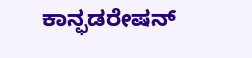ಕಾನ್ಫಡರೇಷನ್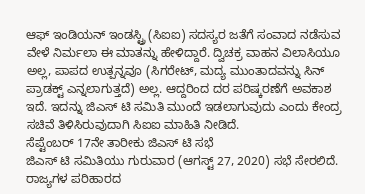ಆಫ್ ಇಂಡಿಯನ್ ಇಂಡಸ್ಟ್ರಿ (ಸಿಐಐ) ಸದಸ್ಯರ ಜತೆಗೆ ಸಂವಾದ ನಡೆಸುವ ವೇಳೆ ನಿರ್ಮಲಾ ಈ ಮಾತನ್ನು ಹೇಳಿದ್ದಾರೆ. ದ್ವಿಚಕ್ರ ವಾಹನ ವಿಲಾಸಿಯೂ ಅಲ್ಲ, ಪಾಪದ ಉತ್ಪನ್ನವೂ (ಸಿಗರೇಟ್, ಮದ್ಯ ಮುಂತಾದವನ್ನು ಸಿನ್ ಪ್ರಾಡಕ್ಟ್ ಎನ್ನಲಾಗುತ್ತದೆ) ಅಲ್ಲ. ಆದ್ದರಿಂದ ದರ ಪರಿಷ್ಕರಣೆಗೆ ಅವಕಾಶ ಇದೆ. ಇದನ್ನು ಜಿಎಸ್ ಟಿ ಸಮಿತಿ ಮುಂದೆ ಇಡಲಾಗುವುದು ಎಂದು ಕೇಂದ್ರ ಸಚಿವೆ ತಿಳಿಸಿರುವುದಾಗಿ ಸಿಐಐ ಮಾಹಿತಿ ನೀಡಿದೆ.
ಸೆಪ್ಟೆಂಬರ್ 17ನೇ ತಾರೀಕು ಜಿಎಸ್ ಟಿ ಸಭೆ
ಜಿಎಸ್ ಟಿ ಸಮಿತಿಯು ಗುರುವಾರ (ಆಗಸ್ಟ್ 27, 2020) ಸಭೆ ಸೇರಲಿದೆ. ರಾಜ್ಯಗಳ ಪರಿಹಾರದ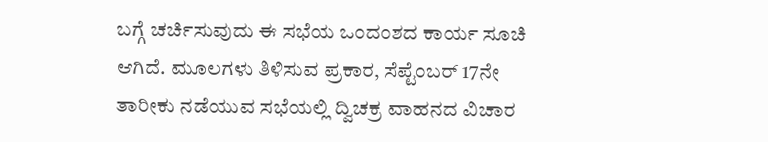ಬಗ್ಗೆ ಚರ್ಚಿಸುವುದು ಈ ಸಭೆಯ ಒಂದಂಶದ ಕಾರ್ಯ ಸೂಚಿ ಆಗಿದೆ. ಮೂಲಗಳು ತಿಳಿಸುವ ಪ್ರಕಾರ, ಸೆಪ್ಟೆಂಬರ್ 17ನೇ ತಾರೀಕು ನಡೆಯುವ ಸಭೆಯಲ್ಲಿ ದ್ವಿಚಕ್ರ ವಾಹನದ ವಿಚಾರ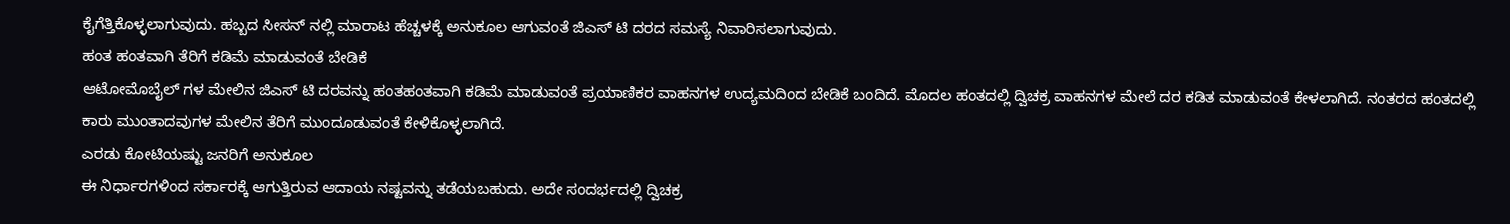ಕೈಗೆತ್ತಿಕೊಳ್ಳಲಾಗುವುದು. ಹಬ್ಬದ ಸೀಸನ್ ನಲ್ಲಿ ಮಾರಾಟ ಹೆಚ್ಚಳಕ್ಕೆ ಅನುಕೂಲ ಆಗುವಂತೆ ಜಿಎಸ್ ಟಿ ದರದ ಸಮಸ್ಯೆ ನಿವಾರಿಸಲಾಗುವುದು.
ಹಂತ ಹಂತವಾಗಿ ತೆರಿಗೆ ಕಡಿಮೆ ಮಾಡುವಂತೆ ಬೇಡಿಕೆ
ಆಟೋಮೊಬೈಲ್ ಗಳ ಮೇಲಿನ ಜಿಎಸ್ ಟಿ ದರವನ್ನು ಹಂತಹಂತವಾಗಿ ಕಡಿಮೆ ಮಾಡುವಂತೆ ಪ್ರಯಾಣಿಕರ ವಾಹನಗಳ ಉದ್ಯಮದಿಂದ ಬೇಡಿಕೆ ಬಂದಿದೆ. ಮೊದಲ ಹಂತದಲ್ಲಿ ದ್ವಿಚಕ್ರ ವಾಹನಗಳ ಮೇಲೆ ದರ ಕಡಿತ ಮಾಡುವಂತೆ ಕೇಳಲಾಗಿದೆ. ನಂತರದ ಹಂತದಲ್ಲಿ ಕಾರು ಮುಂತಾದವುಗಳ ಮೇಲಿನ ತೆರಿಗೆ ಮುಂದೂಡುವಂತೆ ಕೇಳಿಕೊಳ್ಳಲಾಗಿದೆ.
ಎರಡು ಕೋಟಿಯಷ್ಟು ಜನರಿಗೆ ಅನುಕೂಲ
ಈ ನಿರ್ಧಾರಗಳಿಂದ ಸರ್ಕಾರಕ್ಕೆ ಆಗುತ್ತಿರುವ ಆದಾಯ ನಷ್ಟವನ್ನು ತಡೆಯಬಹುದು. ಅದೇ ಸಂದರ್ಭದಲ್ಲಿ ದ್ವಿಚಕ್ರ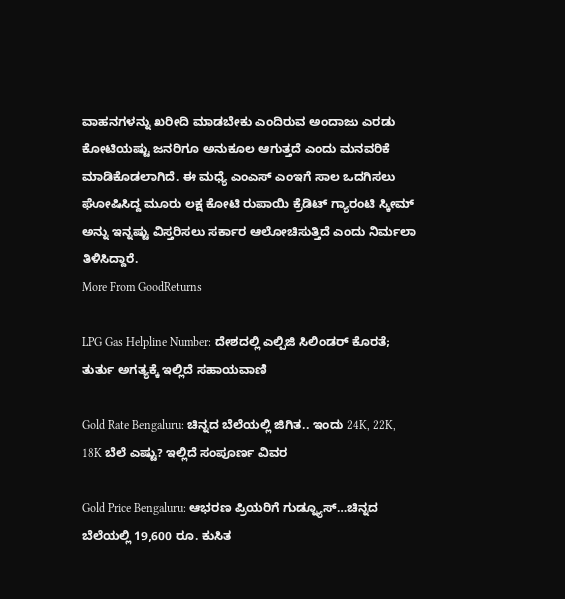ವಾಹನಗಳನ್ನು ಖರೀದಿ ಮಾಡಬೇಕು ಎಂದಿರುವ ಅಂದಾಜು ಎರಡು ಕೋಟಿಯಷ್ಟು ಜನರಿಗೂ ಅನುಕೂಲ ಆಗುತ್ತದೆ ಎಂದು ಮನವರಿಕೆ ಮಾಡಿಕೊಡಲಾಗಿದೆ. ಈ ಮಧ್ಯೆ ಎಂಎಸ್ ಎಂಇಗೆ ಸಾಲ ಒದಗಿಸಲು ಘೋಷಿಸಿದ್ದ ಮೂರು ಲಕ್ಷ ಕೋಟಿ ರುಪಾಯಿ ಕ್ರೆಡಿಟ್ ಗ್ಯಾರಂಟಿ ಸ್ಕೀಮ್ ಅನ್ನು ಇನ್ನಷ್ಟು ವಿಸ್ತರಿಸಲು ಸರ್ಕಾರ ಆಲೋಚಿಸುತ್ತಿದೆ ಎಂದು ನಿರ್ಮಲಾ ತಿಳಿಸಿದ್ದಾರೆ.
More From GoodReturns

LPG Gas Helpline Number: ದೇಶದಲ್ಲಿ ಎಲ್ಪಿಜಿ ಸಿಲಿಂಡರ್ ಕೊರತೆ; ತುರ್ತು ಅಗತ್ಯಕ್ಕೆ ಇಲ್ಲಿದೆ ಸಹಾಯವಾಣಿ

Gold Rate Bengaluru: ಚಿನ್ನದ ಬೆಲೆಯಲ್ಲಿ ಜಿಗಿತ.. ಇಂದು 24K, 22K, 18K ಬೆಲೆ ಎಷ್ಟು? ಇಲ್ಲಿದೆ ಸಂಪೂರ್ಣ ವಿವರ

Gold Price Bengaluru: ಆಭರಣ ಪ್ರಿಯರಿಗೆ ಗುಡ್ನ್ಯೂಸ್…ಚಿನ್ನದ ಬೆಲೆಯಲ್ಲಿ 19,600 ರೂ. ಕುಸಿತ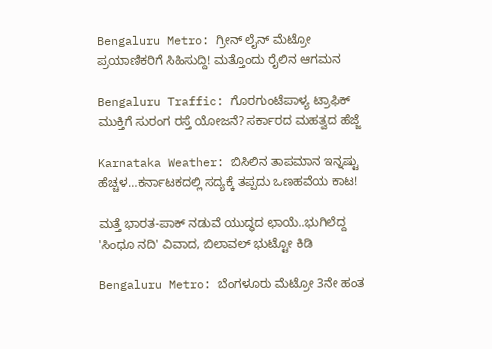Bengaluru Metro: ಗ್ರೀನ್ ಲೈನ್ ಮೆಟ್ರೋ ಪ್ರಯಾಣಿಕರಿಗೆ ಸಿಹಿಸುದ್ದಿ! ಮತ್ತೊಂದು ರೈಲಿನ ಆಗಮನ

Bengaluru Traffic: ಗೊರಗುಂಟೆಪಾಳ್ಯ ಟ್ರಾಫಿಕ್ ಮುಕ್ತಿಗೆ ಸುರಂಗ ರಸ್ತೆ ಯೋಜನೆ? ಸರ್ಕಾರದ ಮಹತ್ವದ ಹೆಜ್ಜೆ

Karnataka Weather: ಬಿಸಿಲಿನ ತಾಪಮಾನ ಇನ್ನಷ್ಟು ಹೆಚ್ಚಳ…ಕರ್ನಾಟಕದಲ್ಲಿ ಸದ್ಯಕ್ಕೆ ತಪ್ಪದು ಒಣಹವೆಯ ಕಾಟ!

ಮತ್ತೆ ಭಾರತ-ಪಾಕ್ ನಡುವೆ ಯುದ್ಧದ ಛಾಯೆ..ಭುಗಿಲೆದ್ದ 'ಸಿಂಧೂ ನದಿ' ವಿವಾದ, ಬಿಲಾವಲ್ ಭುಟ್ಟೋ ಕಿಡಿ

Bengaluru Metro: ಬೆಂಗಳೂರು ಮೆಟ್ರೋ 3ನೇ ಹಂತ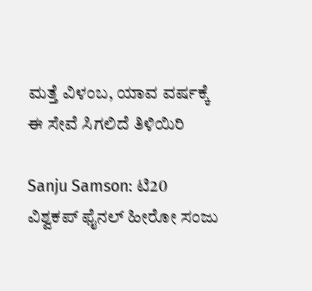ಮತ್ತೆ ವಿಳಂಬ, ಯಾವ ವರ್ಷಕ್ಕೆ ಈ ಸೇವೆ ಸಿಗಲಿದೆ ತಿಳಿಯಿರಿ

Sanju Samson: ಟಿ20 ವಿಶ್ವಕಪ್ ಫೈನಲ್ ಹೀರೋ ಸಂಜು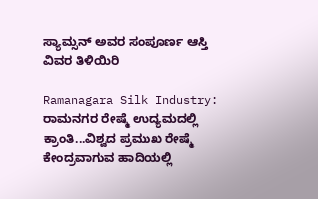ಸ್ಯಾಮ್ಸನ್ ಅವರ ಸಂಪೂರ್ಣ ಆಸ್ತಿ ವಿವರ ತಿಳಿಯಿರಿ

Ramanagara Silk Industry: ರಾಮನಗರ ರೇಷ್ಮೆ ಉದ್ಯಮದಲ್ಲಿ ಕ್ರಾಂತಿ...ವಿಶ್ವದ ಪ್ರಮುಖ ರೇಷ್ಮೆ ಕೇಂದ್ರವಾಗುವ ಹಾದಿಯಲ್ಲಿ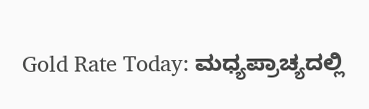Gold Rate Today: ಮಧ್ಯಪ್ರಾಚ್ಯದಲ್ಲಿ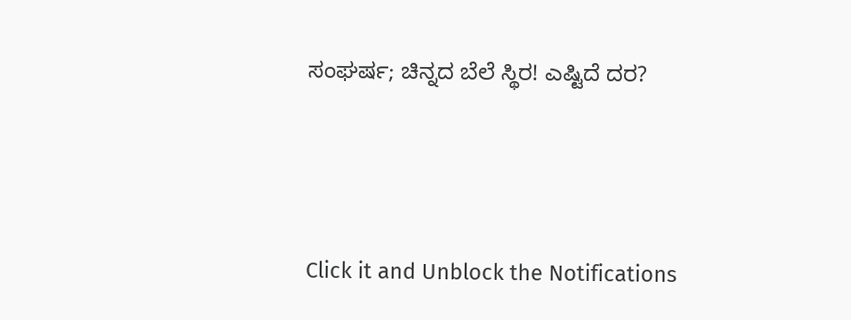ಸಂಘರ್ಷ; ಚಿನ್ನದ ಬೆಲೆ ಸ್ಥಿರ! ಎಷ್ಟಿದೆ ದರ?



Click it and Unblock the Notifications